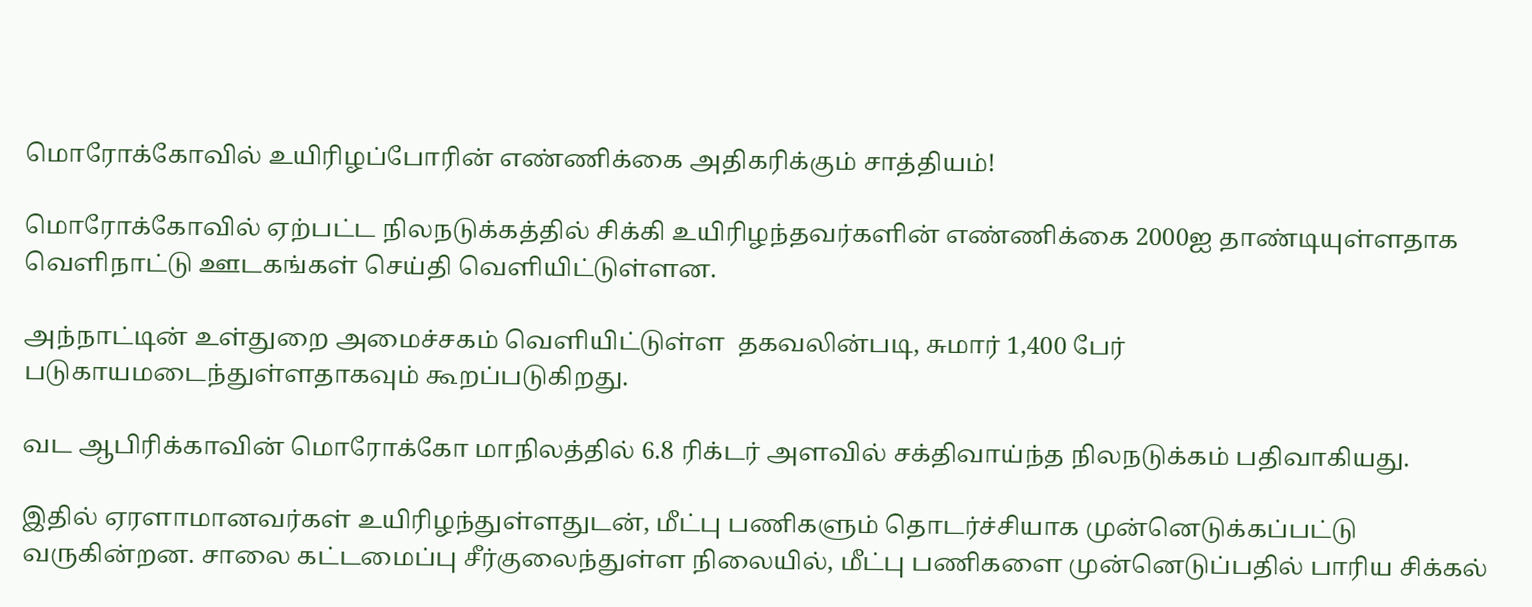மொரோக்கோவில் உயிரிழப்போரின் எண்ணிக்கை அதிகரிக்கும் சாத்தியம்!

மொரோக்கோவில் ஏற்பட்ட நிலநடுக்கத்தில் சிக்கி உயிரிழந்தவர்களின் எண்ணிக்கை 2000ஐ தாண்டியுள்ளதாக வெளிநாட்டு ஊடகங்கள் செய்தி வெளியிட்டுள்ளன.

அந்நாட்டின் உள்துறை அமைச்சகம் வெளியிட்டுள்ள  தகவலின்படி, சுமார் 1,400 பேர் படுகாயமடைந்துள்ளதாகவும் கூறப்படுகிறது.

வட ஆபிரிக்காவின் மொரோக்கோ மாநிலத்தில் 6.8 ரிக்டர் அளவில் சக்திவாய்ந்த நிலநடுக்கம் பதிவாகியது.

இதில் ஏரளாமானவர்கள் உயிரிழந்துள்ளதுடன், மீட்பு பணிகளும் தொடர்ச்சியாக முன்னெடுக்கப்பட்டு வருகின்றன. சாலை கட்டமைப்பு சீர்குலைந்துள்ள நிலையில், மீட்பு பணிகளை முன்னெடுப்பதில் பாரிய சிக்கல்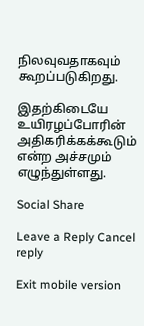நிலவுவதாகவும் கூறப்படுகிறது.

இதற்கிடையே உயிரழப்போரின் அதிகரிக்கக்கூடும் என்ற அச்சமும் எழுந்துள்ளது.

Social Share

Leave a Reply Cancel reply

Exit mobile version